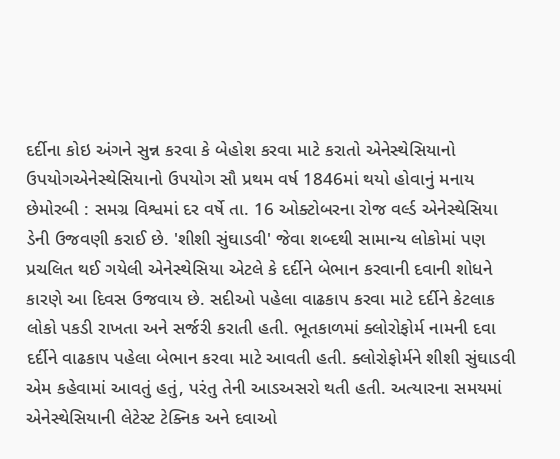દર્દીના કોઇ અંગને સુન્ન કરવા કે બેહોશ કરવા માટે કરાતો એનેસ્થેસિયાનો ઉપયોગએનેસ્થેસિયાનો ઉપયોગ સૌ પ્રથમ વર્ષ 1846માં થયો હોવાનું મનાય છેમોરબી : સમગ્ર વિશ્વમાં દર વર્ષે તા. 16 ઓક્ટોબરના રોજ વર્લ્ડ એનેસ્થેસિયા ડેની ઉજવણી કરાઈ છે. 'શીશી સુંઘાડવી' જેવા શબ્દથી સામાન્ય લોકોમાં પણ પ્રચલિત થઈ ગયેલી એનેસ્થેસિયા એટલે કે દર્દીને બેભાન કરવાની દવાની શોધને કારણે આ દિવસ ઉજવાય છે. સદીઓ પહેલા વાઢકાપ કરવા માટે દર્દીને કેટલાક લોકો પકડી રાખતા અને સર્જરી કરાતી હતી. ભૂતકાળમાં ક્લોરોફોર્મ નામની દવા દર્દીને વાઢકાપ પહેલા બેભાન કરવા માટે આવતી હતી. ક્લોરોફોર્મને શીશી સુંઘાડવી એમ કહેવામાં આવતું હતું, પરંતુ તેની આડઅસરો થતી હતી. અત્યારના સમયમાં એનેસ્થેસિયાની લેટેસ્ટ ટેક્નિક અને દવાઓ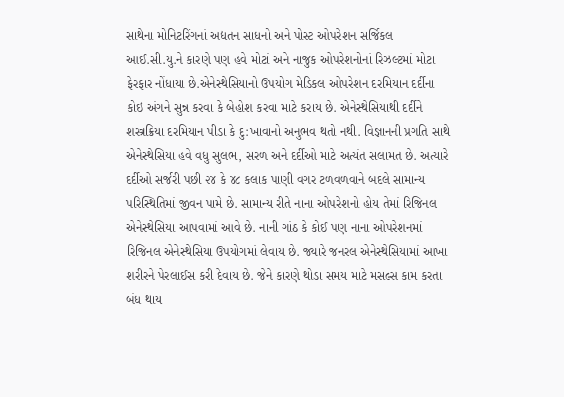સાથેના મોનિટરિંગનાં અદ્યતન સાધનો અને પોસ્ટ ઓપરેશન સર્જિકલ આઈ.સી.યુ.ને કારણે પણ હવે મોટાં અને નાજુક ઓપરેશનોનાં રિઝલ્ટમાં મોટા ફેરફાર નોંધાયા છે.એનેસ્થેસિયાનો ઉપયોગ મેડિકલ ઓપરેશન દરમિયાન દર્દીના કોઇ અંગને સુન્ન કરવા કે બેહોશ કરવા માટે કરાય છે. એનેસ્થેસિયાથી દર્દીને શસ્ત્રક્રિયા દરમિયાન પીડા કે દુ:ખાવાનો અનુભવ થતો નથી. વિજ્ઞાનની પ્રગતિ સાથે એનેસ્થેસિયા હવે વધુ સુલભ, સરળ અને દર્દીઓ માટે અત્યંત સલામત છે. અત્યારે દર્દીઓ સર્જરી પછી ૨૪ કે ૪૮ કલાક પાણી વગર ટળવળવાને બદલે સામાન્ય પરિસ્થિતિમાં જીવન પામે છે. સામાન્ય રીતે નાના ઓપરેશનો હોય તેમાં રિજિનલ એનેસ્થેસિયા આપવામાં આવે છે. નાની ગાંઠ કે કોઈ પણ નાના ઓપરેશનમાં રિજિનલ એનેસ્થેસિયા ઉપયોગમાં લેવાય છે. જ્યારે જનરલ એનેસ્થેસિયામાં આખા શરીરને પેરલાઈસ કરી દેવાય છે. જેને કારણે થોડા સમય માટે મસલ્સ કામ કરતા બંધ થાય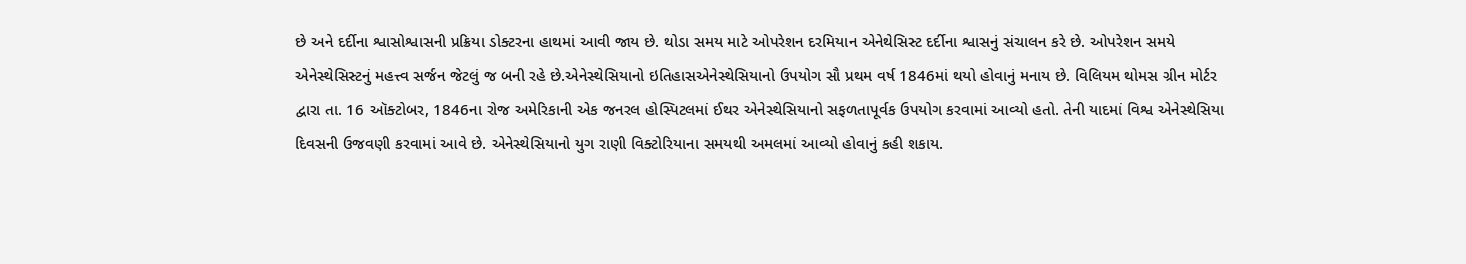છે અને દર્દીના શ્વાસોશ્વાસની પ્રક્રિયા ડોક્ટરના હાથમાં આવી જાય છે. થોડા સમય માટે ઓપરેશન દરમિયાન એનેથેસિસ્ટ દર્દીના શ્વાસનું સંચાલન કરે છે. ઓપરેશન સમયે એનેસ્થેસિસ્ટનું મહત્ત્વ સર્જન જેટલું જ બની રહે છે.એનેસ્થેસિયાનો ઇતિહાસએનેસ્થેસિયાનો ઉપયોગ સૌ પ્રથમ વર્ષ 1846માં થયો હોવાનું મનાય છે. વિલિયમ થોમસ ગ્રીન મોર્ટર દ્વારા તા. 16 ઑક્ટોબર, 1846ના રોજ અમેરિકાની એક જનરલ હોસ્પિટલમાં ઈથર એનેસ્થેસિયાનો સફળતાપૂર્વક ઉપયોગ કરવામાં આવ્યો હતો. તેની યાદમાં વિશ્વ એનેસ્થેસિયા દિવસની ઉજવણી કરવામાં આવે છે. એનેસ્થેસિયાનો યુગ રાણી વિક્ટોરિયાના સમયથી અમલમાં આવ્યો હોવાનું કહી શકાય.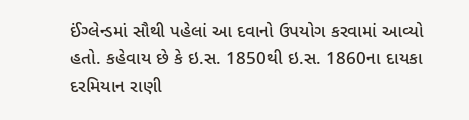ઈંગ્લેન્ડમાં સૌથી પહેલાં આ દવાનો ઉપયોગ કરવામાં આવ્યો હતો. કહેવાય છે કે ઇ.સ. 1850થી ઇ.સ. 1860ના દાયકા દરમિયાન રાણી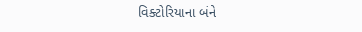વિક્ટોરિયાના બંને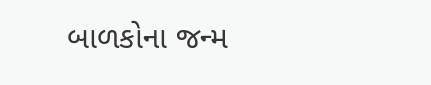બાળકોના જન્મ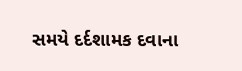સમયે દર્દશામક દવાના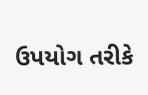ઉપયોગ તરીકે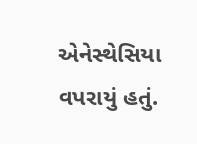એનેસ્થેસિયા વપરાયું હતું.